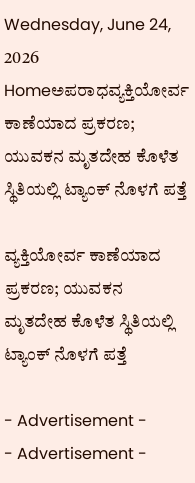Wednesday, June 24, 2026
Homeಅಪರಾಧವ್ಯಕ್ತಿಯೋರ್ವ ಕಾಣೆಯಾದ ಪ್ರಕರಣ; ಯುವಕನ ಮೃತದೇಹ ಕೊಳೆತ ಸ್ಥಿತಿಯಲ್ಲಿ ಟ್ಯಾಂಕ್‌ ನೊಳಗೆ ಪತ್ತೆ

ವ್ಯಕ್ತಿಯೋರ್ವ ಕಾಣೆಯಾದ ಪ್ರಕರಣ; ಯುವಕನ ಮೃತದೇಹ ಕೊಳೆತ ಸ್ಥಿತಿಯಲ್ಲಿ ಟ್ಯಾಂಕ್‌ ನೊಳಗೆ ಪತ್ತೆ

- Advertisement -
- Advertisement -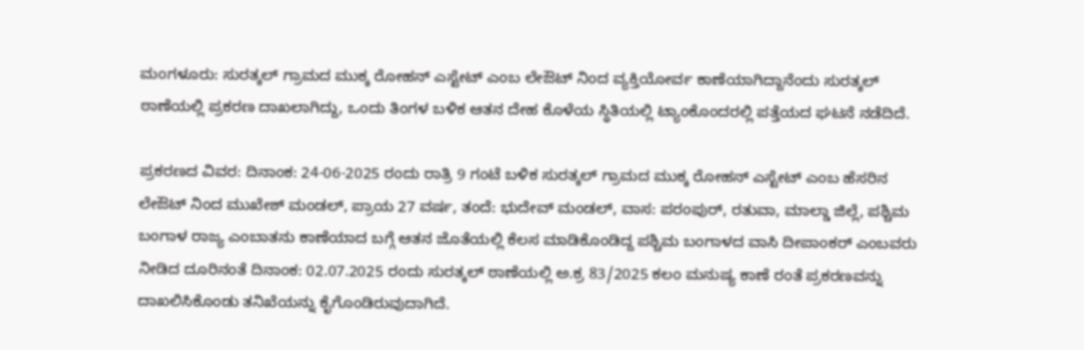ಮಂಗಳೂರು: ಸುರತ್ಕಲ್ ಗ್ರಾಮದ ಮುಕ್ಕ ರೋಹನ್ ಎಸ್ಟೇಟ್ ಎಂಬ ಲೇಔಟ್‌ ನಿಂದ ವ್ಯಕ್ತಿಯೋರ್ವ ಕಾಣೆಯಾಗಿದ್ದಾನೆಂದು ಸುರತ್ಕಲ್ ಠಾಣೆಯಲ್ಲಿ ಪ್ರಕರಣ ದಾಖಲಾಗಿದ್ದು, ಒಂದು ತಿಂಗಳ ಬಳಿಕ ಆತನ ದೇಹ ಕೊಳೆಯ ಸ್ಥಿತಿಯಲ್ಲಿ ಟ್ಯಾಂಕೊಂದರಲ್ಲಿ ಪತ್ತೆಯದ ಘಟನೆ ನಡೆದಿದೆ.

ಪ್ರಕರಣದ ವಿವರ: ದಿನಾಂಕ: 24-06-2025 ರಂದು ರಾತ್ರಿ 9 ಗಂಟೆ ಬಳಿಕ ಸುರತ್ಕಲ್ ಗ್ರಾಮದ ಮುಕ್ಕ ರೋಹನ್ ಎಸ್ಟೇಟ್ ಎಂಬ ಹೆಸರಿನ ಲೇಔಟ್ ನಿಂದ ಮುಖೇಶ್ ಮಂಡಲ್, ಪ್ರಾಯ 27 ವರ್ಷ, ತಂದೆ: ಭುದೇವ್ ಮಂಡಲ್, ವಾಸ: ಪರಂಪುರ್, ರತುವಾ, ಮಾಲ್ಡಾ ಜಿಲ್ಲೆ, ಪಶ್ಚಿಮ ಬಂಗಾಳ ರಾಜ್ಯ ಎಂಬಾತನು ಕಾಣೆಯಾದ ಬಗ್ಗೆ ಆತನ ಜೊತೆಯಲ್ಲಿ ಕೆಲಸ ಮಾಡಿಕೊಂಡಿದ್ದ ಪಶ್ಚಿಮ ಬಂಗಾಳದ ವಾಸಿ ದೀಪಾಂಕರ್ ಎಂಬವರು ನೀಡಿದ ದೂರಿನಂತೆ ದಿನಾಂಕ: 02.07.2025 ರಂದು ಸುರತ್ಕಲ್ ಠಾಣೆಯಲ್ಲಿ ಅ.ಕ್ರ 83/2025 ಕಲಂ ಮನುಷ್ಯ ಕಾಣೆ ರಂತೆ ಪ್ರಕರಣವನ್ನು ದಾಖಲಿಸಿಕೊಂಡು ತನಿಖೆಯನ್ನು ಕೈಗೊಂಡಿರುವುದಾಗಿದೆ.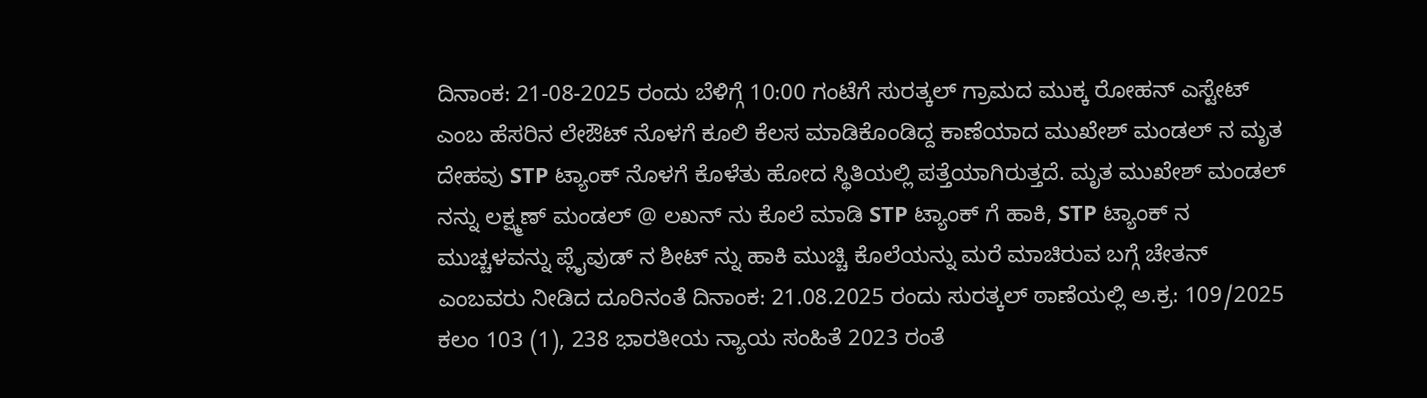ದಿನಾಂಕ: 21-08-2025 ರಂದು ಬೆಳಿಗ್ಗೆ 10:00 ಗಂಟೆಗೆ ಸುರತ್ಕಲ್ ಗ್ರಾಮದ ಮುಕ್ಕ ರೋಹನ್ ಎಸ್ಟೇಟ್ ಎಂಬ ಹೆಸರಿನ ಲೇಔಟ್ ನೊಳಗೆ ಕೂಲಿ ಕೆಲಸ ಮಾಡಿಕೊಂಡಿದ್ದ ಕಾಣೆಯಾದ ಮುಖೇಶ್ ಮಂಡಲ್ ನ ಮೃತ ದೇಹವು STP ಟ್ಯಾಂಕ್ ನೊಳಗೆ ಕೊಳೆತು ಹೋದ ಸ್ಥಿತಿಯಲ್ಲಿ ಪತ್ತೆಯಾಗಿರುತ್ತದೆ. ಮೃತ ಮುಖೇಶ್ ಮಂಡಲ್ ನನ್ನು ಲಕ್ಷ್ಮಣ್ ಮಂಡಲ್ @ ಲಖನ್ ನು ಕೊಲೆ ಮಾಡಿ STP ಟ್ಯಾಂಕ್ ಗೆ ಹಾಕಿ, STP ಟ್ಯಾಂಕ್ ನ ಮುಚ್ಚಳವನ್ನು ಪ್ಲೈವುಡ್ ನ ಶೀಟ್ ನ್ನು ಹಾಕಿ ಮುಚ್ಚಿ ಕೊಲೆಯನ್ನು ಮರೆ ಮಾಚಿರುವ ಬಗ್ಗೆ ಚೇತನ್ ಎಂಬವರು ನೀಡಿದ ದೂರಿನಂತೆ ದಿನಾಂಕ: 21.08.2025 ರಂದು ಸುರತ್ಕಲ್ ಠಾಣೆಯಲ್ಲಿ ಅ.ಕ್ರ: 109/2025 ಕಲಂ 103 (1), 238 ಭಾರತೀಯ ನ್ಯಾಯ ಸಂಹಿತೆ 2023 ರಂತೆ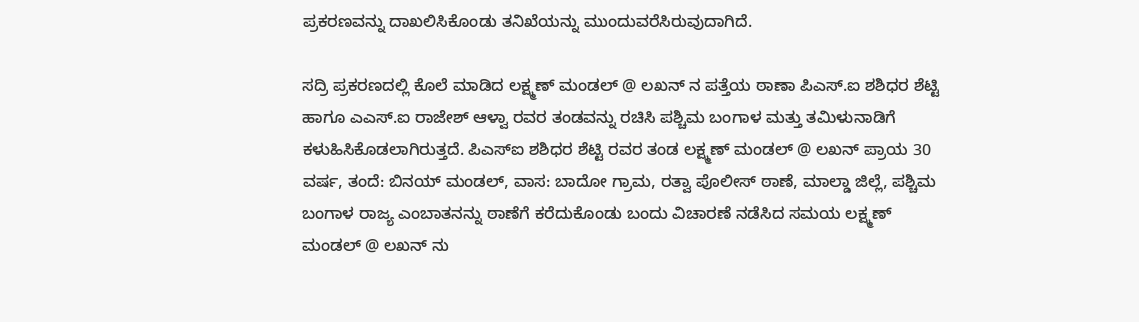ಪ್ರಕರಣವನ್ನು ದಾಖಲಿಸಿಕೊಂಡು ತನಿಖೆಯನ್ನು ಮುಂದುವರೆಸಿರುವುದಾಗಿದೆ.

ಸದ್ರಿ ಪ್ರಕರಣದಲ್ಲಿ ಕೊಲೆ ಮಾಡಿದ ಲಕ್ಷ್ಮಣ್ ಮಂಡಲ್ @ ಲಖನ್ ನ ಪತ್ತೆಯ ಠಾಣಾ ಪಿಎಸ್.ಐ ಶಶಿಧರ ಶೆಟ್ಟಿ ಹಾಗೂ ಎಎಸ್.ಐ ರಾಜೇಶ್ ಆಳ್ವಾ ರವರ ತಂಡವನ್ನು ರಚಿಸಿ ಪಶ್ಚಿಮ ಬಂಗಾಳ ಮತ್ತು ತಮಿಳುನಾಡಿಗೆ ಕಳುಹಿಸಿಕೊಡಲಾಗಿರುತ್ತದೆ. ಪಿಎಸ್ಐ ಶಶಿಧರ ಶೆಟ್ಟಿ ರವರ ತಂಡ ಲಕ್ಷ್ಮಣ್ ಮಂಡಲ್ @ ಲಖನ್ ಪ್ರಾಯ 30 ವರ್ಷ, ತಂದೆ: ಬಿನಯ್ ಮಂಡಲ್, ವಾಸ: ಬಾದೋ ಗ್ರಾಮ, ರತ್ವಾ ಪೊಲೀಸ್ ಠಾಣೆ, ಮಾಲ್ಡಾ ಜಿಲ್ಲೆ, ಪಶ್ಚಿಮ ಬಂಗಾಳ ರಾಜ್ಯ ಎಂಬಾತನನ್ನು ಠಾಣೆಗೆ ಕರೆದುಕೊಂಡು ಬಂದು ವಿಚಾರಣೆ ನಡೆಸಿದ ಸಮಯ ಲಕ್ಷ್ಮಣ್ ಮಂಡಲ್ @ ಲಖನ್ ನು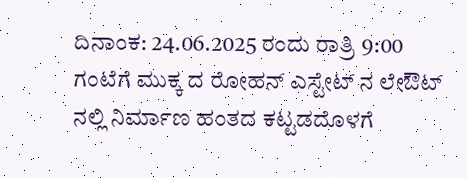ದಿನಾಂಕ: 24.06.2025 ರಂದು ರಾತ್ರಿ 9:00 ಗಂಟೆಗೆ ಮುಕ್ಕ ದ ರೋಹನ್ ಎಸ್ಟೇಟ್ ನ ಲೇಔಟ್ ನಲ್ಲಿ ನಿರ್ಮಾಣ ಹಂತದ ಕಟ್ಟಡದೊಳಗೆ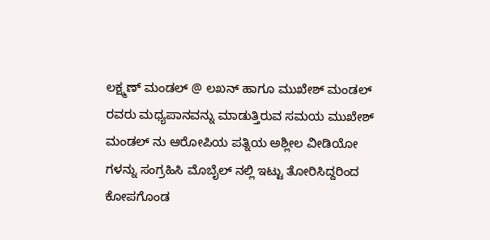ಲಕ್ಷ್ಮಣ್ ಮಂಡಲ್ @ ಲಖನ್ ಹಾಗೂ ಮುಖೇಶ್ ಮಂಡಲ್ ರವರು ಮಧ್ಯಪಾನವನ್ನು ಮಾಡುತ್ತಿರುವ ಸಮಯ ಮುಖೇಶ್ ಮಂಡಲ್ ನು ಆರೋಪಿಯ ಪತ್ನಿಯ ಅಶ್ಲೀಲ ವೀಡಿಯೋ ಗಳನ್ನು ಸಂಗ್ರಹಿಸಿ ಮೊಬೈಲ್ ನಲ್ಲಿ ಇಟ್ಟು ತೋರಿಸಿದ್ದರಿಂದ ಕೋಪಗೊಂಡ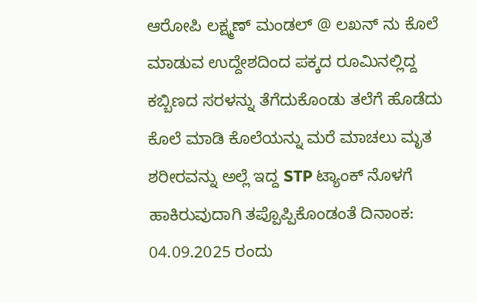ಆರೋಪಿ ಲಕ್ಷ್ಮಣ್ ಮಂಡಲ್ @ ಲಖನ್ ನು ಕೊಲೆ ಮಾಡುವ ಉದ್ದೇಶದಿಂದ ಪಕ್ಕದ ರೂಮಿನಲ್ಲಿದ್ದ ಕಬ್ಬಿಣದ ಸರಳನ್ನು ತೆಗೆದುಕೊಂಡು ತಲೆಗೆ ಹೊಡೆದು ಕೊಲೆ ಮಾಡಿ ಕೊಲೆಯನ್ನು ಮರೆ ಮಾಚಲು ಮೃತ ಶರೀರವನ್ನು ಅಲ್ಲೆ ಇದ್ದ STP ಟ್ಯಾಂಕ್ ನೊಳಗೆ ಹಾಕಿರುವುದಾಗಿ ತಪ್ಪೊಪ್ಪಿಕೊಂಡಂತೆ ದಿನಾಂಕ: 04.09.2025 ರಂದು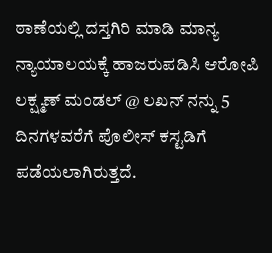ಠಾಣೆಯಲ್ಲಿ ದಸ್ತಗಿರಿ ಮಾಡಿ ಮಾನ್ಯ ನ್ಯಾಯಾಲಯಕ್ಕೆ ಹಾಜರುಪಡಿಸಿ ಆರೋಪಿ ಲಕ್ಷ್ಮಣ್ ಮಂಡಲ್ @ ಲಖನ್ ನನ್ನು 5 ದಿನಗಳವರೆಗೆ ಪೊಲೀಸ್ ಕಸ್ಟಡಿಗೆ ಪಡೆಯಲಾಗಿರುತ್ತದೆ.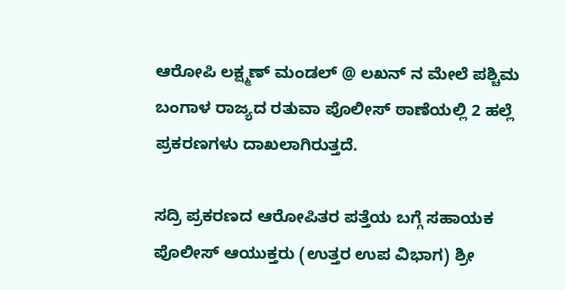ಆರೋಪಿ ಲಕ್ಷ್ಮಣ್ ಮಂಡಲ್ @ ಲಖನ್ ನ ಮೇಲೆ ಪಶ್ಚಿಮ ಬಂಗಾಳ ರಾಜ್ಯದ ರತುವಾ ಪೊಲೀಸ್ ಠಾಣೆಯಲ್ಲಿ 2 ಹಲ್ಲೆ ಪ್ರಕರಣಗಳು ದಾಖಲಾಗಿರುತ್ತದೆ.

ಸದ್ರಿ ಪ್ರಕರಣದ ಆರೋಪಿತರ ಪತ್ತೆಯ ಬಗ್ಗೆ ಸಹಾಯಕ ಪೊಲೀಸ್ ಆಯುಕ್ತರು (ಉತ್ತರ ಉಪ ವಿಭಾಗ) ಶ್ರೀ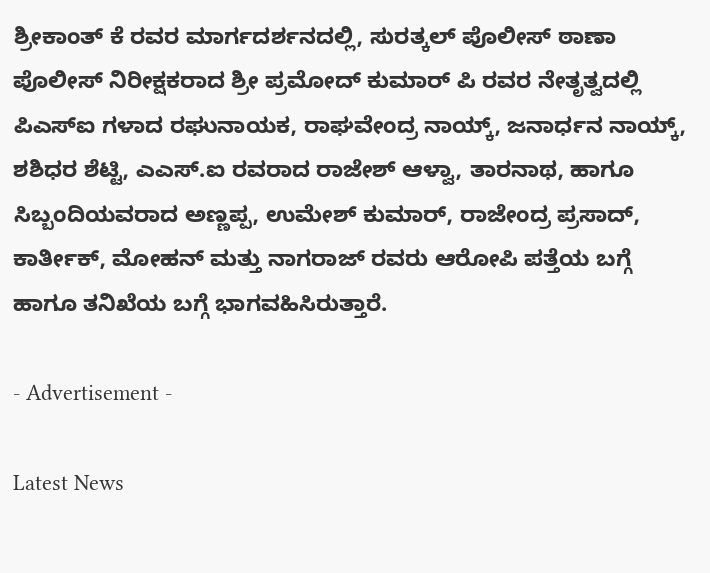ಶ್ರೀಕಾಂತ್ ಕೆ ರವರ ಮಾರ್ಗದರ್ಶನದಲ್ಲಿ, ಸುರತ್ಕಲ್ ಪೊಲೀಸ್ ಠಾಣಾ ಪೊಲೀಸ್ ನಿರೀಕ್ಷಕರಾದ ಶ್ರೀ ಪ್ರಮೋದ್ ಕುಮಾರ್ ಪಿ ರವರ ನೇತೃತ್ವದಲ್ಲಿ ಪಿಎಸ್ಐ ಗಳಾದ ರಘುನಾಯಕ, ರಾಘವೇಂದ್ರ ನಾಯ್ಕ್, ಜನಾರ್ಧನ ನಾಯ್ಕ್, ಶಶಿಧರ ಶೆಟ್ಟಿ, ಎಎಸ್.ಐ ರವರಾದ ರಾಜೇಶ್ ಆಳ್ವಾ, ತಾರನಾಥ, ಹಾಗೂ ಸಿಬ್ಬಂದಿಯವರಾದ ಅಣ್ಣಪ್ಪ, ಉಮೇಶ್ ಕುಮಾರ್, ರಾಜೇಂದ್ರ ಪ್ರಸಾದ್, ಕಾರ್ತೀಕ್, ಮೋಹನ್ ಮತ್ತು ನಾಗರಾಜ್ ರವರು ಆರೋಪಿ ಪತ್ತೆಯ ಬಗ್ಗೆ ಹಾಗೂ ತನಿಖೆಯ ಬಗ್ಗೆ ಭಾಗವಹಿಸಿರುತ್ತಾರೆ.

- Advertisement -

Latest News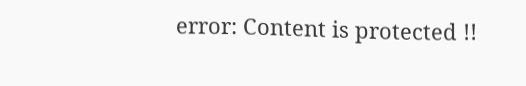error: Content is protected !!